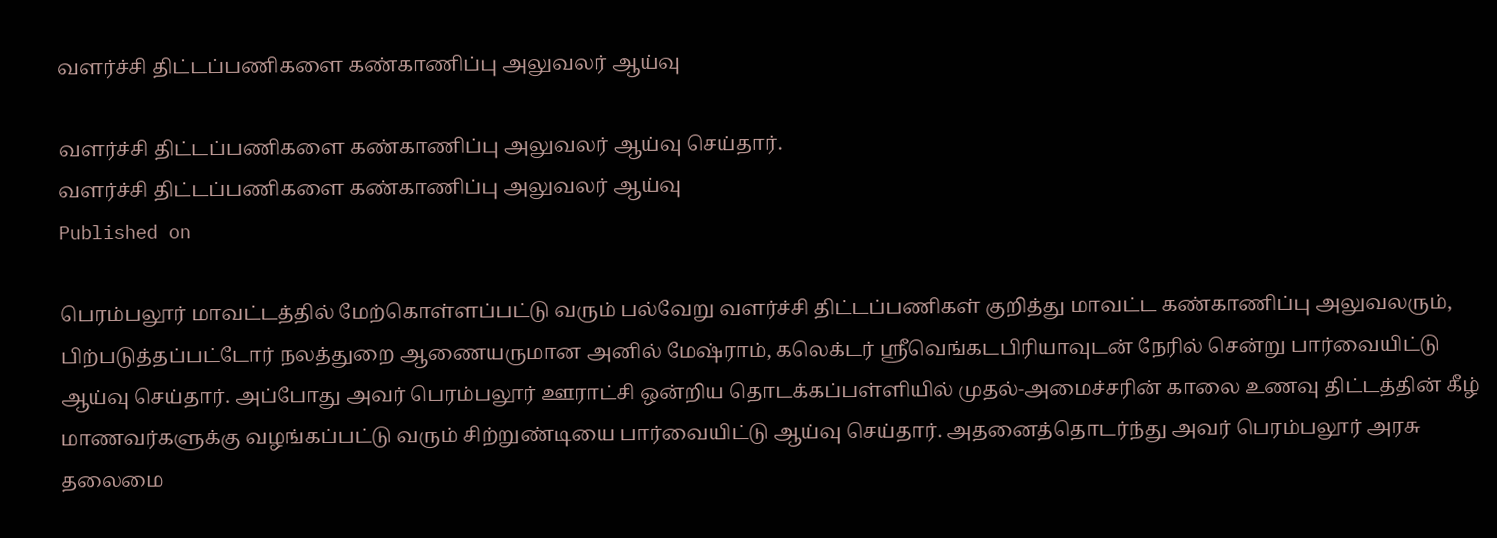வளர்ச்சி திட்டப்பணிகளை கண்காணிப்பு அலுவலர் ஆய்வு

வளர்ச்சி திட்டப்பணிகளை கண்காணிப்பு அலுவலர் ஆய்வு செய்தார்.
வளர்ச்சி திட்டப்பணிகளை கண்காணிப்பு அலுவலர் ஆய்வு
Published on

பெரம்பலூர் மாவட்டத்தில் மேற்கொள்ளப்பட்டு வரும் பல்வேறு வளர்ச்சி திட்டப்பணிகள் குறித்து மாவட்ட கண்காணிப்பு அலுவலரும், பிற்படுத்தப்பட்டோர் நலத்துறை ஆணையருமான அனில் மேஷ்ராம், கலெக்டர் ஸ்ரீவெங்கடபிரியாவுடன் நேரில் சென்று பார்வையிட்டு ஆய்வு செய்தார். அப்போது அவர் பெரம்பலூர் ஊராட்சி ஒன்றிய தொடக்கப்பள்ளியில் முதல்-அமைச்சரின் காலை உணவு திட்டத்தின் கீழ் மாணவர்களுக்கு வழங்கப்பட்டு வரும் சிற்றுண்டியை பார்வையிட்டு ஆய்வு செய்தார். அதனைத்தொடர்ந்து அவர் பெரம்பலூர் அரசு தலைமை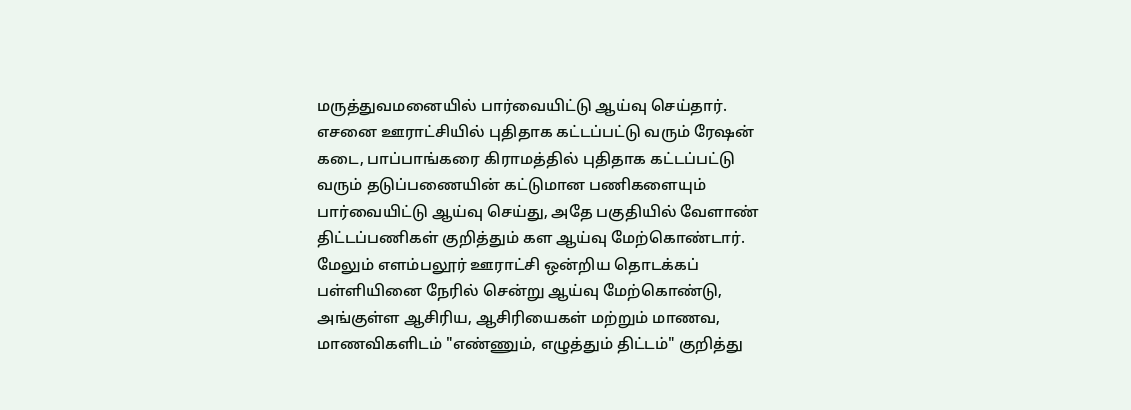மருத்துவமனையில் பார்வையிட்டு ஆய்வு செய்தார். எசனை ஊராட்சியில் புதிதாக கட்டப்பட்டு வரும் ரேஷன் கடை, பாப்பாங்கரை கிராமத்தில் புதிதாக கட்டப்பட்டு வரும் தடுப்பணையின் கட்டுமான பணிகளையும் பார்வையிட்டு ஆய்வு செய்து, அதே பகுதியில் வேளாண் திட்டப்பணிகள் குறித்தும் கள ஆய்வு மேற்கொண்டார். மேலும் எளம்பலூர் ஊராட்சி ஒன்றிய தொடக்கப் பள்ளியினை நேரில் சென்று ஆய்வு மேற்கொண்டு, அங்குள்ள ஆசிரிய, ஆசிரியைகள் மற்றும் மாணவ, மாணவிகளிடம் "எண்ணும், எழுத்தும் திட்டம்" குறித்து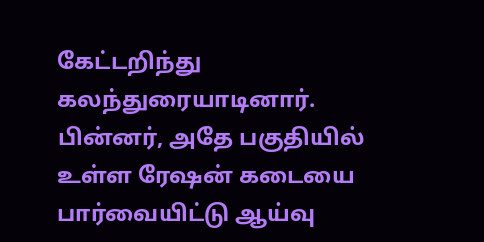கேட்டறிந்து கலந்துரையாடினார். பின்னர், அதே பகுதியில் உள்ள ரேஷன் கடையை பார்வையிட்டு ஆய்வு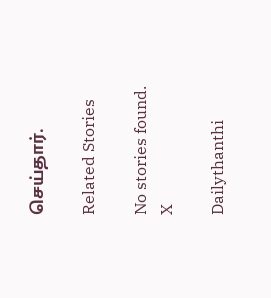செய்தார்.

Related Stories

No stories found.
X

Dailythanthi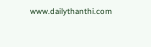www.dailythanthi.com